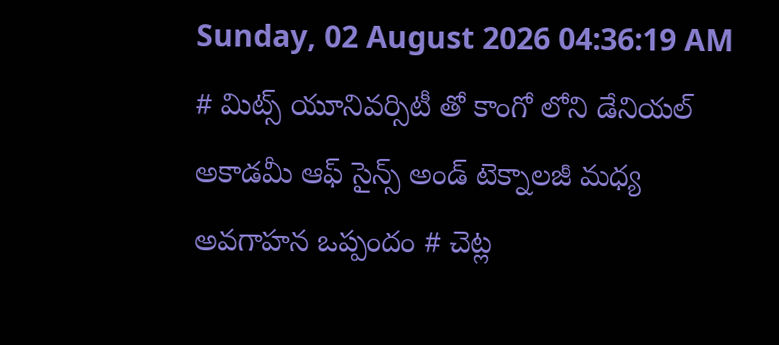Sunday, 02 August 2026 04:36:19 AM
# మిట్స్ యూనివర్సిటీ తో కాంగో లోని డేనియల్ అకాడమీ ఆఫ్ సైన్స్ అండ్ టెక్నాలజీ మధ్య అవగాహన ఒప్పందం # చెట్ల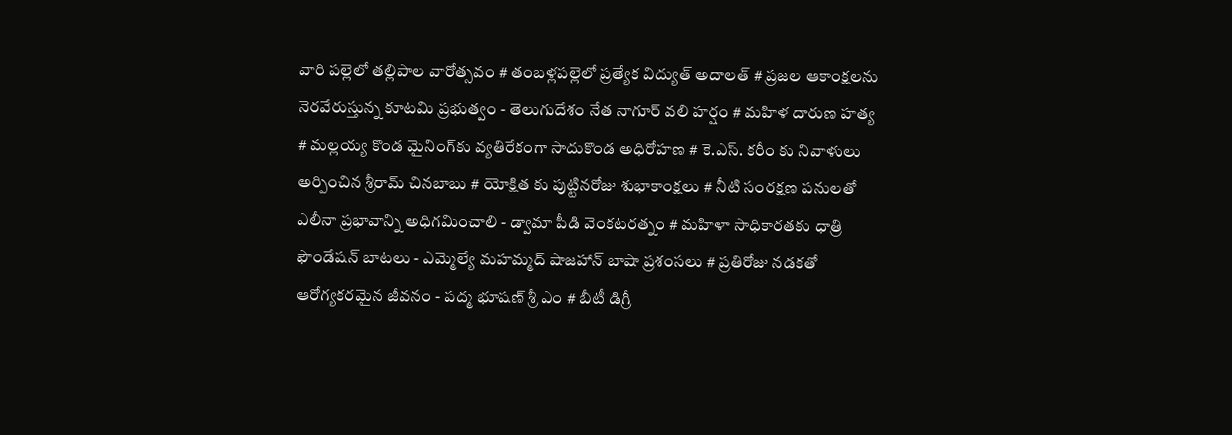వారి పల్లెలో తల్లిపాల వారోత్సవం # తంబళ్లపల్లెలో ప్రత్యేక విద్యుత్ అదాలత్ # ప్రజల ఆకాంక్షలను నెరవేరుస్తున్న కూటమి ప్రభుత్వం - తెలుగుదేశం నేత నాగూర్ వలి హర్షం # మహిళ దారుణ హత్య # మల్లయ్య కొండ మైనింగ్‌కు వ్యతిరేకంగా సాదుకొండ అధిరోహణ # కె.ఎస్. కరీం కు నివాళులు అర్పించిన శ్రీరామ్ చినబాబు # యోక్షిత కు పుట్టినరోజు శుభాకాంక్షలు # నీటి సంరక్షణ పనులతో ఎలీనా ప్రభావాన్ని అధిగమించాలి - డ్వామా పీడి వెంకటరత్నం # మహిళా సాధికారతకు ధాత్రి ఫౌండేషన్ బాటలు - ఎమ్మెల్యే మహమ్మద్ షాజహాన్ బాషా ప్రశంసలు # ప్రతిరోజు నడకతో ఆరోగ్యకరమైన జీవనం - పద్మ భూషణ్ శ్రీ ఎం # బీటీ డిగ్రీ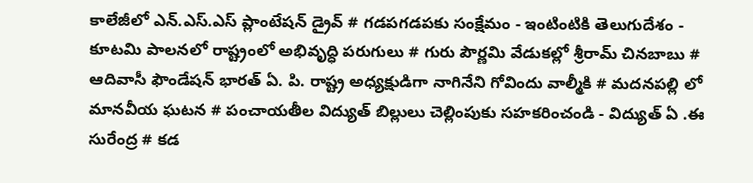కాలేజీలో ఎన్.ఎస్.ఎస్ ప్లాంటేషన్ డ్రైవ్ # గడపగడపకు సంక్షేమం - ఇంటింటికి తెలుగుదేశం - కూటమి పాలనలో రాష్ట్రంలో అభివృద్ధి పరుగులు # గురు పౌర్ణమి వేడుకల్లో శ్రీరామ్ చినబాబు # ఆదివాసీ ఫౌండేషన్ భారత్ ఏ. పి. రాష్ట్ర అధ్యక్షుడిగా నాగినేని గోవిందు వాల్మీకి # మదనపల్లి లో మానవీయ ఘటన # పంచాయతీల విద్యుత్ బిల్లులు చెల్లింపుకు సహకరించండి - విద్యుత్ ఏ .ఈ సురేంద్ర # కడ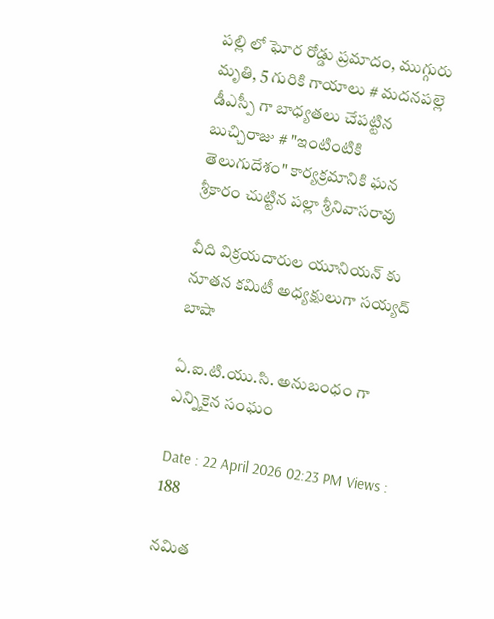పల్లి లో ఘోర రోడ్డు ప్రమాదం, ముగ్గురు మృతి, 5 గురికి గాయాలు # మదనపల్లె డీఎస్పీ గా బాధ్యతలు చేపట్టిన బుచ్చిరాజు # "ఇంటింటికి తెలుగుదేశం" కార్యక్రమానికి ఘన శ్రీకారం చుట్టిన పల్లా శ్రీనివాసరావు

వీది విక్రయదారుల యూనియన్ కు నూతన కమిటీ అధ్యక్షులుగా సయ్యద్ బాషా

ఏ.ఐ.టి.యు.సి. అనుబంధం గా ఎన్నికైన సంఘం

Date : 22 April 2026 02:23 PM Views : 188

నమిత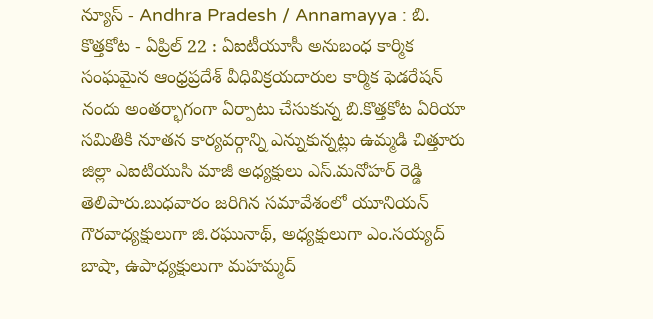న్యూస్ - Andhra Pradesh / Annamayya : బి. కొత్తకోట - ఏప్రిల్ 22 : ఏఐటీయూసీ అనుబంధ కార్మిక సంఘమైన ఆంధ్రప్రదేశ్ వీధివిక్రయదారుల కార్మిక ఫెడరేషన్ నందు అంతర్భాగంగా ఏర్పాటు చేసుకున్న బి.కొత్తకోట ఏరియా సమితికి నూతన కార్యవర్గాన్ని ఎన్నుకున్నట్లు ఉమ్మడి చిత్తూరు జిల్లా ఎఐటియుసి మాజీ అధ్యక్షులు ఎస్.మనోహర్ రెడ్డి తెలిపారు.బుధవారం జరిగిన సమావేశంలో యూనియన్ గౌరవాధ్యక్షులుగా జి.రఘునాథ్, అధ్యక్షులుగా ఎం.సయ్యద్ బాషా, ఉపాధ్యక్షులుగా మహమ్మద్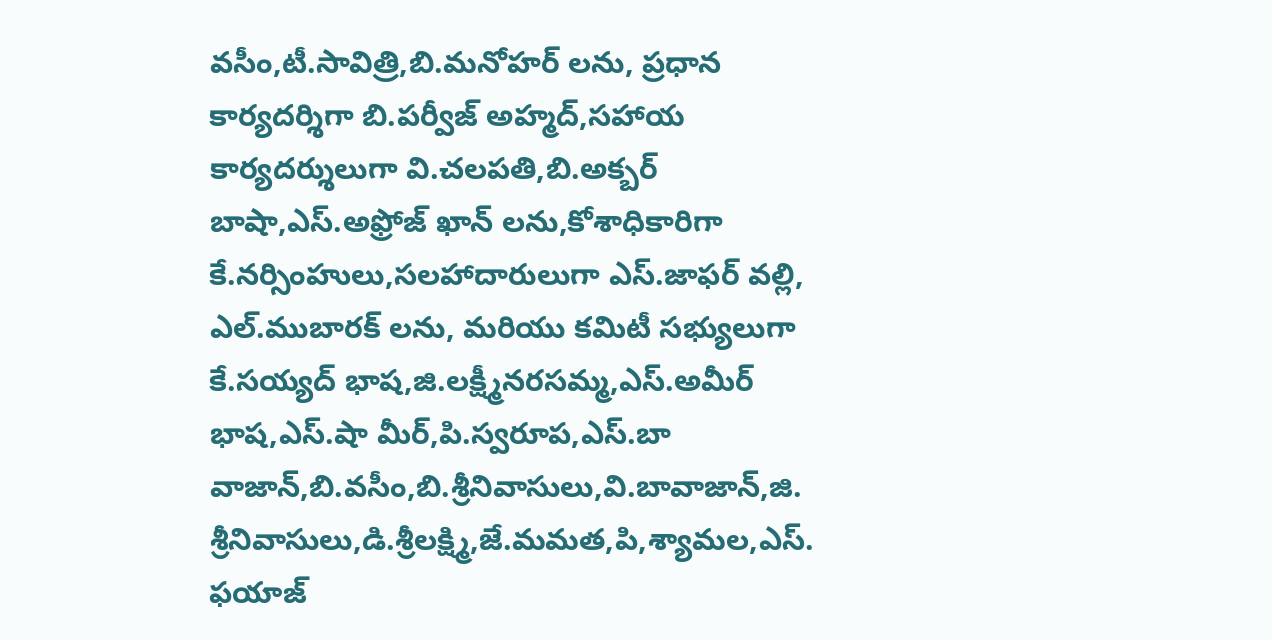వసీం,టీ.సావిత్రి,బి.మనోహర్ లను, ప్రధాన కార్యదర్శిగా బి.పర్వీజ్ అహ్మద్,సహాయ కార్యదర్శులుగా వి.చలపతి,బి.అక్బర్ బాషా,ఎస్.అఫ్రోజ్ ఖాన్ లను,కోశాధికారిగా కే.నర్సింహులు,సలహాదారులుగా ఎస్.జాఫర్ వల్లి, ఎల్.ముబారక్ లను, మరియు కమిటీ సభ్యులుగా కే.సయ్యద్ భాష,జి.లక్ష్మీనరసమ్మ,ఎస్.అమీర్ భాష,ఎస్.షా మీర్,పి.స్వరూప,ఎస్.బా వాజాన్,బి.వసీం,బి.శ్రీనివాసులు,వి.బావాజాన్,జి. శ్రీనివాసులు,డి.శ్రీలక్ష్మి,జే.మమత,పి,శ్యామల,ఎస్. ఫయాజ్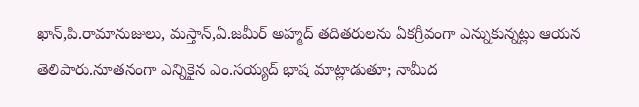ఖాన్,పి.రామానుజులు, మస్తాన్,ఏ.జమీర్ అహ్మద్ తదితరులను ఏకగ్రీవంగా ఎన్నుకున్నట్లు ఆయన తెలిపారు.నూతనంగా ఎన్నికైన ఎం.సయ్యద్ భాష మాట్లాడుతూ; నామీద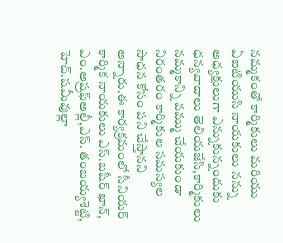నమ్మకంతో కార్మికులు మరియు ఏఐటియుసి నాయకులు నన్ను అధ్యక్షులుగా ఎన్నుకున్నందుకు ధన్యవాదాలు తెలియజేసి,కార్మికులు నమ్మకాన్ని వమ్ము చేయకుండా నిరంతరం కార్మికుల సమస్యల సాధన కోసం పని చేస్తానని అన్నారు.ఈ కార్యక్రమంలో సీనియర్ కార్మిక నాయకులు ఎస్.బషీర్ ఖాన్, ఎం.అష్రఫ్అల్లీ,ఎస్. తంబయ్యశెట్టి, హెచ్.షమీవుల్లా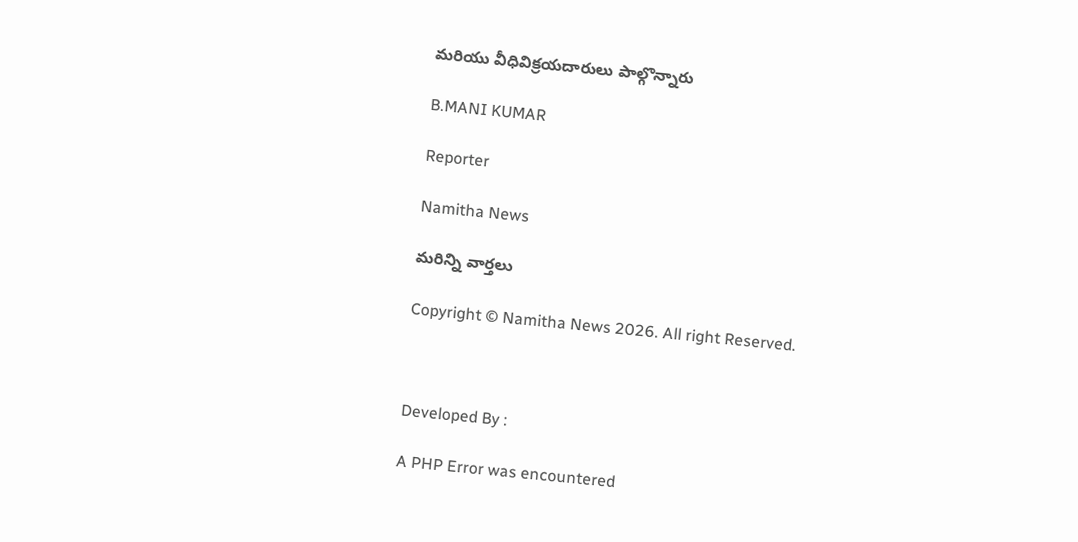మరియు వీధివిక్రయదారులు పాల్గొన్నారు

B.MANI KUMAR

Reporter

Namitha News

మరిన్ని వార్తలు

Copyright © Namitha News 2026. All right Reserved.



Developed By :

A PHP Error was encountered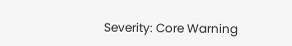Severity: Core Warning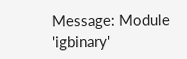Message: Module 'igbinary'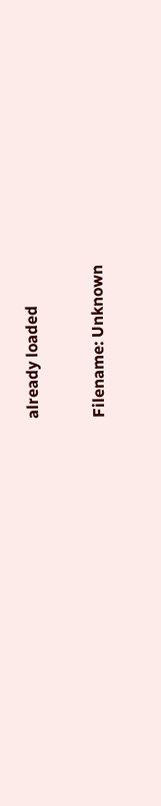already loaded

Filename: Unknown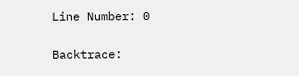Line Number: 0

Backtrace: